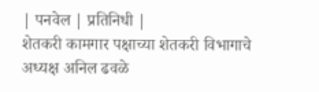| पनवेल | प्रतिनिधी |
शेतकरी कामगार पक्षाच्या शेतकरी विभागाचे अध्यक्ष अनिल ढवळे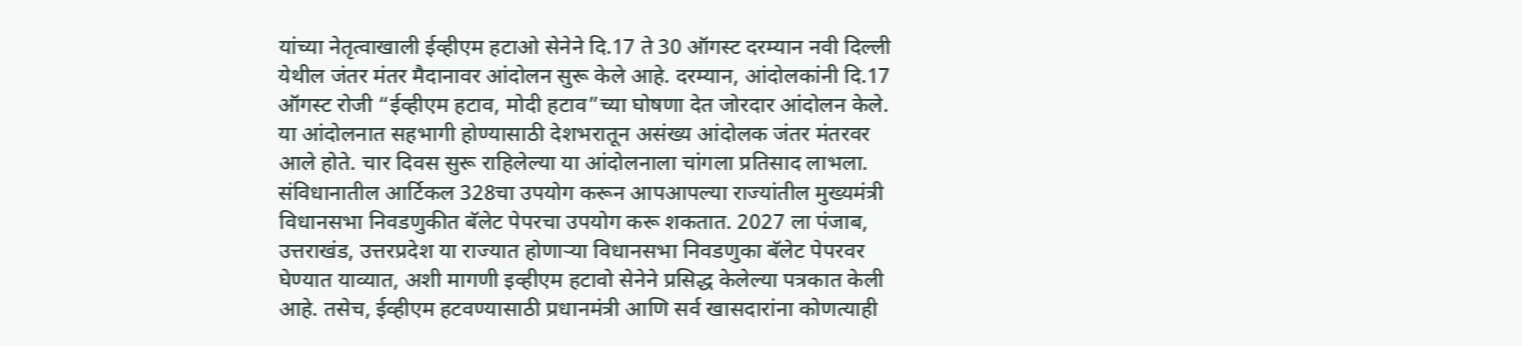यांच्या नेतृत्वाखाली ईव्हीएम हटाओ सेनेने दि.17 ते 30 ऑगस्ट दरम्यान नवी दिल्ली येथील जंतर मंतर मैदानावर आंदोलन सुरू केले आहे. दरम्यान, आंदोलकांनी दि.17 ऑगस्ट रोजी “ईव्हीएम हटाव, मोदी हटाव”च्या घोषणा देत जोरदार आंदोलन केले. या आंदोलनात सहभागी होण्यासाठी देशभरातून असंख्य आंदोलक जंतर मंतरवर आले होते. चार दिवस सुरू राहिलेल्या या आंदोलनाला चांगला प्रतिसाद लाभला.
संविधानातील आर्टिकल 328चा उपयोग करून आपआपल्या राज्यांतील मुख्यमंत्री विधानसभा निवडणुकीत बॅलेट पेपरचा उपयोग करू शकतात. 2027 ला पंजाब, उत्तराखंड, उत्तरप्रदेश या राज्यात होणाऱ्या विधानसभा निवडणुका बॅलेट पेपरवर घेण्यात याव्यात, अशी मागणी इव्हीएम हटावो सेनेने प्रसिद्ध केलेल्या पत्रकात केली आहे. तसेच, ईव्हीएम हटवण्यासाठी प्रधानमंत्री आणि सर्व खासदारांना कोणत्याही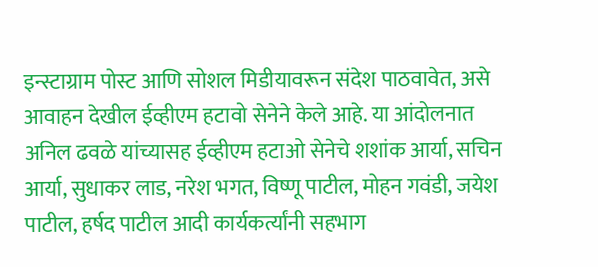इन्स्टाग्राम पोस्ट आणि सोशल मिडीयावरून संदेश पाठवावेत, असे आवाहन देखील ईव्हीएम हटावो सेनेने केले आहे. या आंदोलनात अनिल ढवळे यांच्यासह ईव्हीएम हटाओ सेनेचे शशांक आर्या, सचिन आर्या, सुधाकर लाड, नरेश भगत, विष्णू पाटील, मोहन गवंडी, जयेश पाटील, हर्षद पाटील आदी कार्यकर्त्यांनी सहभाग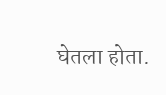घेतला होता.